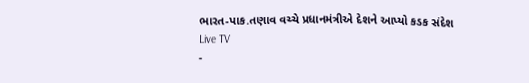ભારત-પાક.તણાવ વચ્ચે પ્રધાનમંત્રીએ દેશને આપ્યો કડક સંદેશ
Live TV
-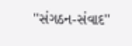''સંગઠન-સંવાદ''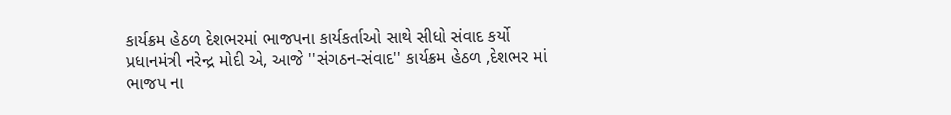કાર્યક્રમ હેઠળ દેશભરમાં ભાજપના કાર્યકર્તાઓ સાથે સીધો સંવાદ કર્યો
પ્રધાનમંત્રી નરેન્દ્ર મોદી એ, આજે ''સંગઠન-સંવાદ'' કાર્યક્રમ હેઠળ ,દેશભર માં ભાજપ ના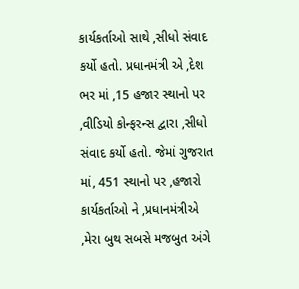કાર્યકર્તાઓ સાથે ,સીધો સંવાદ કર્યો હતો. પ્રધાનમંત્રી એ ,દેશ ભર માં ,15 હજાર સ્થાનો પર ,વીડિયો કોન્ફરન્સ દ્વારા ,સીધો સંવાદ કર્યો હતો. જેમાં ગુજરાત માં, 451 સ્થાનો પર ,હજારો કાર્યકર્તાઓ ને ,પ્રધાનમંત્રીએ ,મેરા બુથ સબસે મજબુત અંગે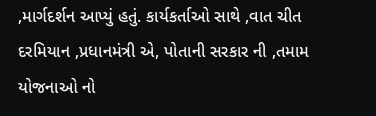,માર્ગદર્શન આપ્યું હતું. કાર્યકર્તાઓ સાથે ,વાત ચીત દરમિયાન ,પ્રધાનમંત્રી એ, પોતાની સરકાર ની ,તમામ યોજનાઓ નો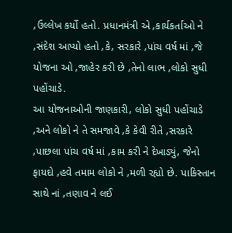,ઉલ્લેખ કર્યો હતો. પ્રધાનમંત્રી એ ,કાર્યકર્તાઓ ને ,સંદેશ આપ્યો હતો ,કે, સરકારે ,પાંચ વર્ષ માં ,જે યોજના ઓ ,જાહેર કરી છે ,તેનો લાભ ,લોકો સુધી પહોંચાડે.
આ યોજનાઓની જાણકારી, લોકો સુધી પહોંચાડે ,અને લોકો ને તે સમજાવે ,કે કેવી રીતે ,સરકારે ,પાછલા પાંચ વર્ષ માં ,કામ કરી ને દેખાડ્યું, જેનો ફાયદો ,હવે તમામ લોકો ને ,મળી રહ્યો છે. પાકિસ્તાન સાથે નાં ,તણાવ ને લઈ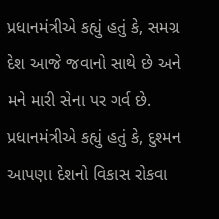પ્રધાનમંત્રીએ કહ્યું હતું કે, સમગ્ર દેશ આજે જવાનો સાથે છે અને મને મારી સેના પર ગર્વ છે. પ્રધાનમંત્રીએ કહ્યું હતું કે, દુશ્મન આપણા દેશનો વિકાસ રોકવા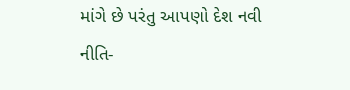માંગે છે પરંતુ આપણો દેશ નવી નીતિ-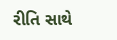રીતિ સાથે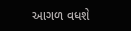આગળ વધશે